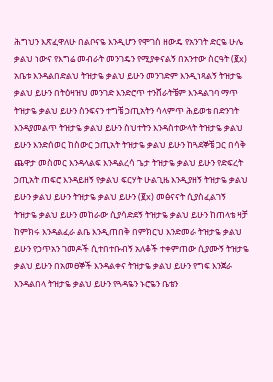ሕግህን እጽፈዋለሁ በልቦናዬ እንዲሆን የሞገስ ዘውዴ የአንገት ድርዬ ሁሌ ቃልህ ነውና የእግሬ መብራት መንገዴን የሚያቀናልኝ በአንተው ስርዓት (፪x) አቤቱ እንዳልበድልህ ትዝታዬ ቃልህ ይሁን መንገድም እንዲነጻልኝ ትዝታዬ ቃልህ ይሁን በትዕዛዝህ መንገድ እንድሮጥ ተንሸራትቼም እንዳልገባ ማጥ ትዝታዬ ቃልህ ይሁን ስንፍናን ተግቼ ኃጢአትን ሳላምጥ ሕይወቴ በድንገት እንዳያመልጥ ትዝታዬ ቃልህ ይሁን ስህተትን እንዳስተውላት ትዝታዬ ቃልህ ይሁን እንድሰወር ከስውር ኃጢአት ትዝታዬ ቃልህ ይሁን ከጓደኞቼ ጋር በሳቅ ጨዋታ መስመር እንዳላልፍ እንዳልረሳ ጌታ ትዝታዬ ቃልህ ይሁን የድፍረት ኃጢአት ጠፍሮ እንዳይዘኝ የቃልህ ፍርሃት ሁልጊዜ እንዲያዘኝ ትዝታዬ ቃልህ ይሁን ቃልህ ይሁን ትዝታዬ ቃልህ ይሁን (፪x) መፅናናት ሲያስፈልገኝ ትዝታዬ ቃልህ ይሁን መከራው ሲያሳድደኝ ትዝታዬ ቃልህ ይሁን ከጠላቴ ዛቻ ከምክሩ እንዳልፈራ ልቤ እንዲጠበቅ በምክርህ እንድመራ ትዝታዬ ቃልህ ይሁን የኃጥአን ገመዶች ሲተበተቡብኝ አለቆች ተቀምጠው ሲያሙኝ ትዝታዬ ቃልህ ይሁን በአመፀኞች እንዳልቀና ትዝታዬ ቃልህ ይሁን የግፍ እንጀራ እንዳልበላ ትዝታዬ ቃልህ ይሁን የጓዳዬን ኑሮዬን ቤቴን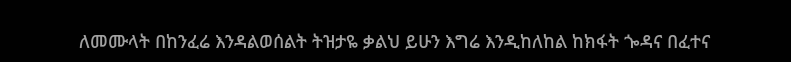ለመሙላት በከንፈሬ እንዳልወሰልት ትዝታዬ ቃልህ ይሁን እግሬ እንዲከለከል ከክፋት ጐዳና በፈተና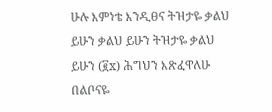ሁሉ እምነቴ እንዲፀና ትዝታዬ ቃልህ ይሁን ቃልህ ይሁን ትዝታዬ ቃልህ ይሁን (፪x) ሕግህን እጽፈዋለሁ በልቦናዬ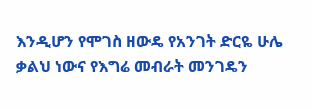እንዲሆን የሞገስ ዘውዴ የአንገት ድርዬ ሁሌ ቃልህ ነውና የእግሬ መብራት መንገዴን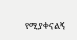የሚያቀናልኝ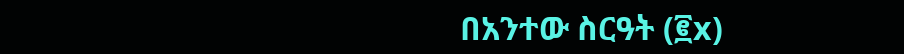በአንተው ስርዓት (፪x)